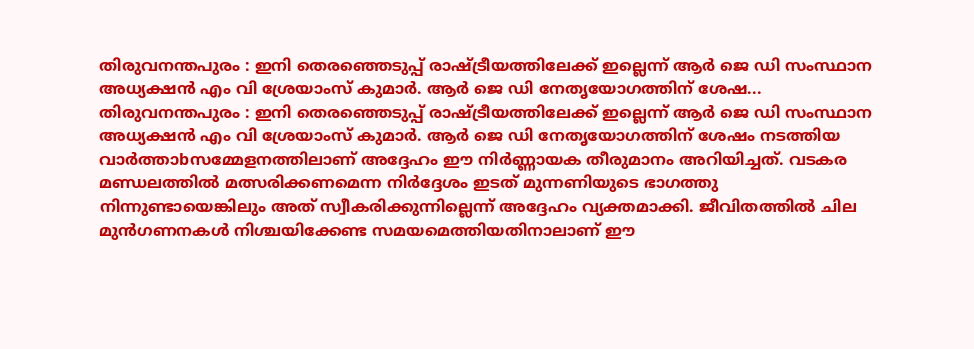തിരുവനന്തപുരം : ഇനി തെരഞ്ഞെടുപ്പ് രാഷ്ട്രീയത്തിലേക്ക് ഇല്ലെന്ന് ആർ ജെ ഡി സംസ്ഥാന അധ്യക്ഷൻ എം വി ശ്രേയാംസ് കുമാർ. ആർ ജെ ഡി നേതൃയോഗത്തിന് ശേഷ...
തിരുവനന്തപുരം : ഇനി തെരഞ്ഞെടുപ്പ് രാഷ്ട്രീയത്തിലേക്ക് ഇല്ലെന്ന് ആർ ജെ ഡി സംസ്ഥാന അധ്യക്ഷൻ എം വി ശ്രേയാംസ് കുമാർ. ആർ ജെ ഡി നേതൃയോഗത്തിന് ശേഷം നടത്തിയ വാർത്താbസമ്മേളനത്തിലാണ് അദ്ദേഹം ഈ നിർണ്ണായക തീരുമാനം അറിയിച്ചത്. വടകര മണ്ഡലത്തിൽ മത്സരിക്കണമെന്ന നിർദ്ദേശം ഇടത് മുന്നണിയുടെ ഭാഗത്തു നിന്നുണ്ടായെങ്കിലും അത് സ്വീകരിക്കുന്നില്ലെന്ന് അദ്ദേഹം വ്യക്തമാക്കി. ജീവിതത്തിൽ ചില മുൻഗണനകൾ നിശ്ചയിക്കേണ്ട സമയമെത്തിയതിനാലാണ് ഈ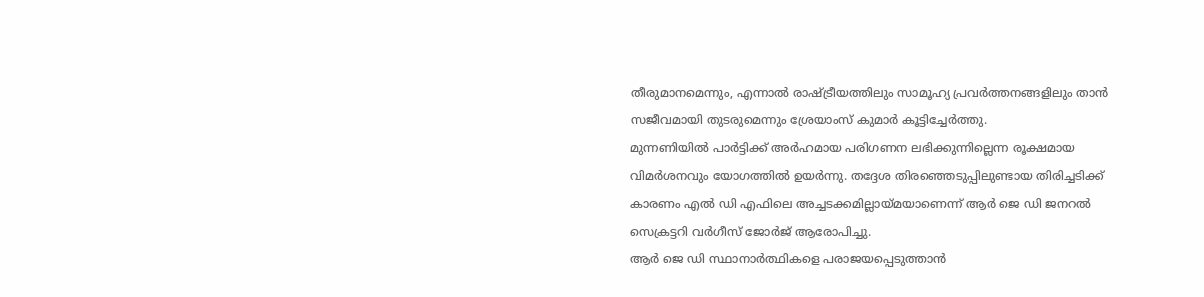തീരുമാനമെന്നും, എന്നാൽ രാഷ്ട്രീയത്തിലും സാമൂഹ്യ പ്രവർത്തനങ്ങളിലും താൻ സജീവമായി തുടരുമെന്നും ശ്രേയാംസ് കുമാർ കൂട്ടിച്ചേർത്തു.
മുന്നണിയിൽ പാർട്ടിക്ക് അർഹമായ പരിഗണന ലഭിക്കുന്നില്ലെന്ന രൂക്ഷമായ വിമർശനവും യോഗത്തിൽ ഉയർന്നു. തദ്ദേശ തിരഞ്ഞെടുപ്പിലുണ്ടായ തിരിച്ചടിക്ക് കാരണം എൽ ഡി എഫിലെ അച്ചടക്കമില്ലായ്മയാണെന്ന് ആർ ജെ ഡി ജനറൽ സെക്രട്ടറി വർഗീസ് ജോർജ് ആരോപിച്ചു.
ആർ ജെ ഡി സ്ഥാനാർത്ഥികളെ പരാജയപ്പെടുത്താൻ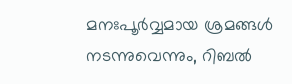മനഃപൂർവ്വമായ ശ്രമങ്ങൾ നടന്നുവെന്നും, റിബൽ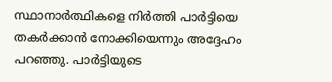സ്ഥാനാർത്ഥികളെ നിർത്തി പാർട്ടിയെ തകർക്കാൻ നോക്കിയെന്നും അദ്ദേഹം പറഞ്ഞു. പാർട്ടിയുടെ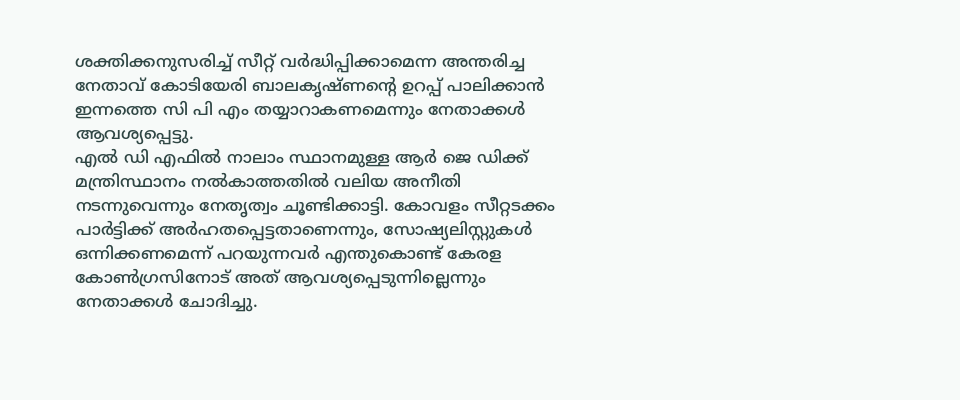ശക്തിക്കനുസരിച്ച് സീറ്റ് വർദ്ധിപ്പിക്കാമെന്ന അന്തരിച്ച നേതാവ് കോടിയേരി ബാലകൃഷ്ണന്റെ ഉറപ്പ് പാലിക്കാൻ ഇന്നത്തെ സി പി എം തയ്യാറാകണമെന്നും നേതാക്കൾ ആവശ്യപ്പെട്ടു.
എൽ ഡി എഫിൽ നാലാം സ്ഥാനമുള്ള ആർ ജെ ഡിക്ക് മന്ത്രിസ്ഥാനം നൽകാത്തതിൽ വലിയ അനീതി നടന്നുവെന്നും നേതൃത്വം ചൂണ്ടിക്കാട്ടി. കോവളം സീറ്റടക്കം പാർട്ടിക്ക് അർഹതപ്പെട്ടതാണെന്നും, സോഷ്യലിസ്റ്റുകൾ ഒന്നിക്കണമെന്ന് പറയുന്നവർ എന്തുകൊണ്ട് കേരള കോൺഗ്രസിനോട് അത് ആവശ്യപ്പെടുന്നില്ലെന്നും നേതാക്കൾ ചോദിച്ചു.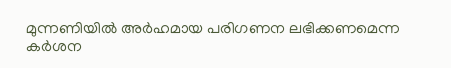മുന്നണിയിൽ അർഹമായ പരിഗണന ലഭിക്കണമെന്ന കർശന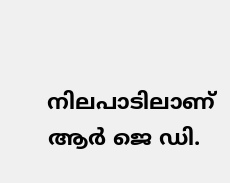നിലപാടിലാണ് ആർ ജെ ഡി.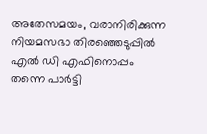അതേസമയം, വരാനിരിക്കുന്ന നിയമസഭാ തിരഞ്ഞെടുപ്പിൽ എൽ ഡി എഫിനൊപ്പം തന്നെ പാർട്ടി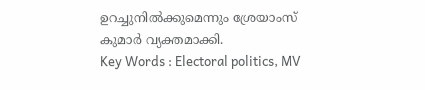ഉറച്ചുനിൽക്കുമെന്നും ശ്രേയാംസ് കുമാർ വ്യക്തമാക്കി.
Key Words : Electoral politics, MV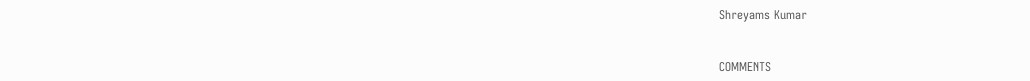Shreyams Kumar


COMMENTS